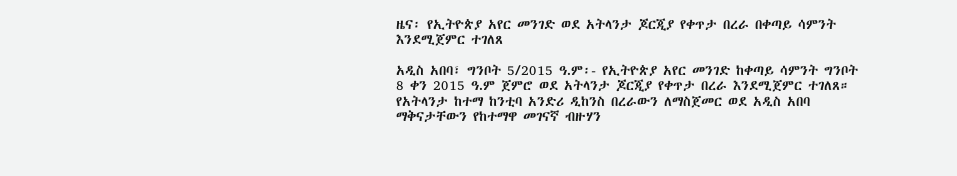ዜና፡ የኢትዮጵያ አየር መንገድ ወደ አትላንታ ጆርጂያ የቀጥታ በረራ በቀጣይ ሳምንት እንደሚጀምር ተገለጸ

አዲስ አበባ፣ ግንቦት 5/2015 ዓ.ም፡- የኢትዮጵያ አየር መንገድ ከቀጣይ ሳምንት ግንቦት 8 ቀን 2015 ዓ.ም ጀምሮ ወደ አትላንታ ጆርጂያ የቀጥታ በረራ እንደሚጀምር ተገለጸ። የአትላንታ ከተማ ከንቲባ አንድሪ ዲከንስ በረራውን ለማስጀመር ወደ አዲስ አበባ ማቅናታቸውን የከተማዋ መገናኛ ብዙሃን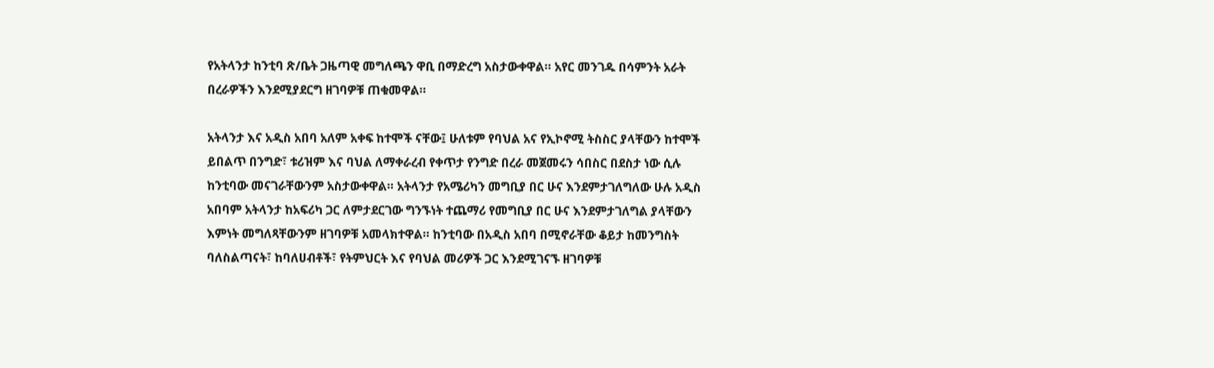የአትላንታ ከንቲባ ጽ/ቤት ጋዜጣዊ መግለጫን ዋቢ በማድረግ አስታውቀዋል። አየር መንገዱ በሳምንት አራት በረራዎችን እንደሚያደርግ ዘገባዎቹ ጠቁመዋል።

አትላንታ እና አዲስ አበባ አለም አቀፍ ከተሞች ናቸው፤ ሁለቱም የባህል አና የኢኮኖሚ ትስስር ያላቸውን ከተሞች ይበልጥ በንግድ፣ ቱሪዝም እና ባህል ለማቀራረብ የቀጥታ የንግድ በረራ መጀመሩን ሳበስር በደስታ ነው ሲሉ ከንቲባው መናገራቸውንም አስታውቀዋል። አትላንታ የአሜሪካን መግቢያ በር ሁና እንደምታገለግለው ሁሉ አዲስ አበባም አትላንታ ከአፍሪካ ጋር ለምታደርገው ግንኙነት ተጨማሪ የመግቢያ በር ሁና እንደምታገለግል ያላቸውን እምነት መግለጻቸውንም ዘገባዎቹ አመላክተዋል። ከንቲባው በአዲስ አበባ በሚኖራቸው ቆይታ ከመንግስት ባለስልጣናት፣ ከባለሀብቶች፣ የትምህርት እና የባህል መሪዎች ጋር እንደሚገናኙ ዘገባዎቹ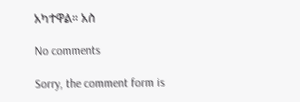አካተዋል። አስ

No comments

Sorry, the comment form is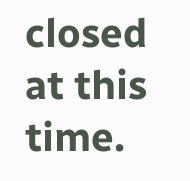closed at this time.